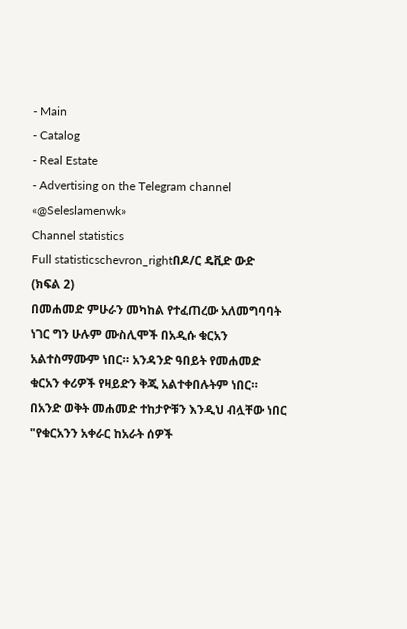- Main
- Catalog
- Real Estate
- Advertising on the Telegram channel «@Seleslamenwk»
Channel statistics
Full statisticschevron_rightበዶ/ር ዴቪድ ውድ
(ክፍል 2)
በመሐመድ ምሁራን መካከል የተፈጠረው አለመግባባት
ነገር ግን ሁሉም ሙስሊሞች በአዲሱ ቁርአን አልተስማሙም ነበር። አንዳንድ ዓበይት የመሐመድ ቁርአን ቀሪዎች የዛይድን ቅጂ አልተቀበሉትም ነበር።
በአንድ ወቅት መሐመድ ተከታዮቹን እንዲህ ብሏቸው ነበር "የቁርአንን አቀራር ከአራት ሰዎች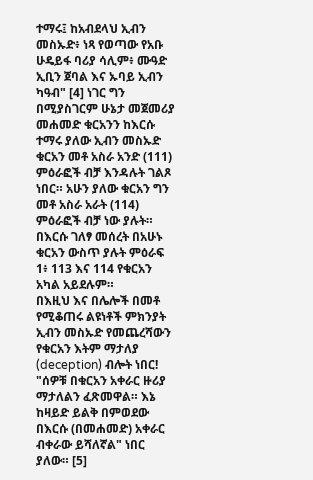ተማሩ፤ ከአብደላህ ኢብን መስኡድ፥ ነጻ የወጣው የአቡ ሁዴይፋ ባሪያ ሳሊም፥ ሙዓድ ኢቢን ጀባል እና ኡባይ ኢብን ካዓብ" [4] ነገር ግን በሚያስገርም ሁኔታ መጀመሪያ መሐመድ ቁርአንን ከእርሱ ተማሩ ያለው ኢብን መስኡድ ቁርአን መቶ አስራ አንድ (111) ምዕራፎች ብቻ እንዳሉት ገልጾ ነበር። አሁን ያለው ቁርአን ግን መቶ አስራ አራት (114) ምዕራፎች ብቻ ነው ያሉት። በእርሱ ገለፃ መሰረት በአሁኑ ቁርአን ውስጥ ያሉት ምዕራፍ 1፥ 113 እና 114 የቁርአን አካል አይደሉም።
በእዚህ እና በሌሎች በመቶ የሚቆጠሩ ልዩነቶች ምክንያት ኢብን መስኡድ የመጨረሻውን የቁርአን እትም ማታለያ (deception) ብሎት ነበር! "ሰዎቹ በቁርአን አቀራር ዙሪያ ማታለልን ፈጽመዋል። እኔ ከዛይድ ይልቅ በምወደው በእርሱ (በመሐመድ) አቀራር ብቀራው ይሻለኛል" ነበር ያለው። [5]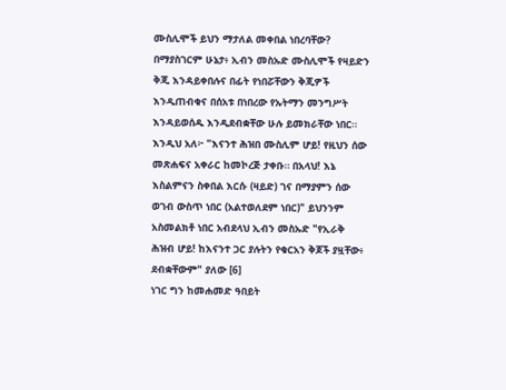ሙስሊሞች ይህን ማታለል መቀበል ነበረባቸው? በማያስገርም ሁኔታ፥ ኢብን መስኡድ ሙስሊሞች የዛይድን ቅጂ እንዳይቀበሉና በፊት የነበሯቸውን ቅጂዎች እንዲጠብቁና በሰአቱ በነበረው የኡትማን መንግሥት እንዳይወሰዱ እንዲደብቋቸው ሁሉ ይመክራቸው ነበር። እንዲህ አለ፦ "እናንተ ሕዝበ ሙስሊም ሆይ! የዚህን ሰው መጽሐፍና አቀራር ከመኮረጅ ታቀቡ። በአላህ! እኔ እስልምናን ስቀበል እርሱ (ዛይድ) ገና በማያምን ሰው ወገብ ውስጥ ነበር (አልተወለደም ነበር)" ይህንንም አስመልክቶ ነበር አብደላህ ኢብን መስኡድ "የኢራቅ ሕዝብ ሆይ! ከእናንተ ጋር ያሉትን የቁርአን ቅጆች ያዟቸው፥ ደብቋቸውም" ያለው [6]
ነገር ግን ከመሐመድ ዓበይት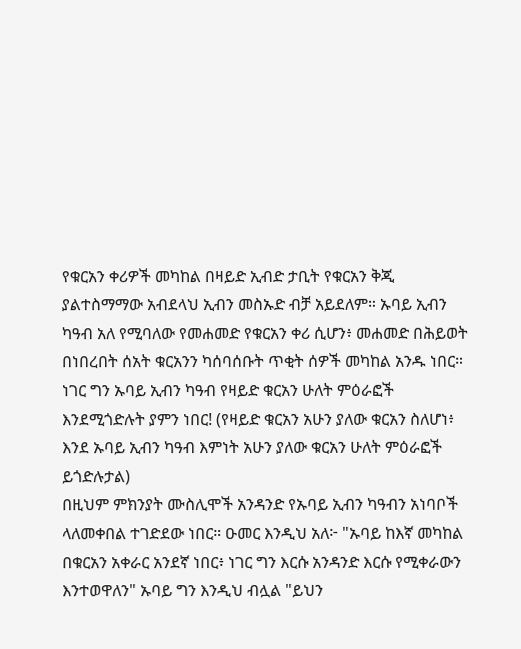የቁርአን ቀሪዎች መካከል በዛይድ ኢብድ ታቢት የቁርአን ቅጂ ያልተስማማው አብደላህ ኢብን መስኡድ ብቻ አይደለም። ኡባይ ኢብን ካዓብ አለ የሚባለው የመሐመድ የቁርአን ቀሪ ሲሆን፥ መሐመድ በሕይወት በነበረበት ሰአት ቁርአንን ካሰባሰቡት ጥቂት ሰዎች መካከል አንዱ ነበር። ነገር ግን ኡባይ ኢብን ካዓብ የዛይድ ቁርአን ሁለት ምዕራፎች እንደሚጎድሉት ያምን ነበር! (የዛይድ ቁርአን አሁን ያለው ቁርአን ስለሆነ፥ እንደ ኡባይ ኢብን ካዓብ እምነት አሁን ያለው ቁርአን ሁለት ምዕራፎች ይጎድሉታል)
በዚህም ምክንያት ሙስሊሞች አንዳንድ የኡባይ ኢብን ካዓብን አነባቦች ላለመቀበል ተገድደው ነበር። ዑመር እንዲህ አለ፦ "ኡባይ ከእኛ መካከል በቁርአን አቀራር አንደኛ ነበር፥ ነገር ግን እርሱ አንዳንድ እርሱ የሚቀራውን እንተወዋለን" ኡባይ ግን እንዲህ ብሏል "ይህን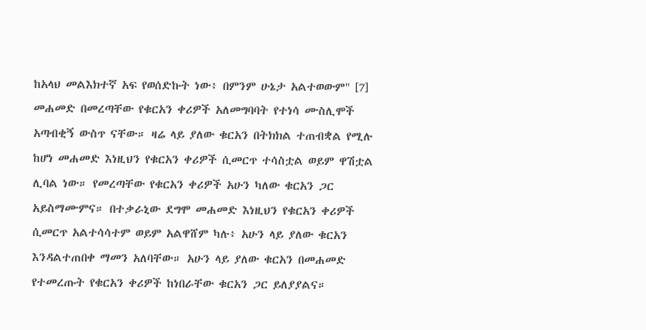ከአላህ መልእክተኛ አፍ የወሰድኩት ነው፥ በምንም ሁኔታ አልተወውም" [7]
መሐመድ በመረጣቸው የቁርአን ቀሪዎች አለመግባባት የተነሳ ሙስሊሞች አጣብቂኝ ውስጥ ናቸው። ዛሬ ላይ ያለው ቁርአን በትክክል ተጠብቋል የሚሉ ከሆነ መሐመድ እነዚህን የቁርአን ቀሪዎች ሲመርጥ ተሳስቷል ወይም ዋሽቷል ሊባል ነው። የመረጣቸው የቁርአን ቀሪዎች አሁን ካለው ቁርአን ጋር አይስማሙምና። በተቃራኒው ደግሞ መሐመድ እነዚህን የቁርአን ቀሪዎች ሲመርጥ አልተሳሳተም ወይም አልዋሸም ካሉ፥ አሁን ላይ ያለው ቁርአን እንዳልተጠበቀ ማመን አለባቸው። አሁን ላይ ያለው ቁርአን በመሐመድ የተመረጡት የቁርአን ቀሪዎች ከነበራቸው ቁርአን ጋር ይለያያልና።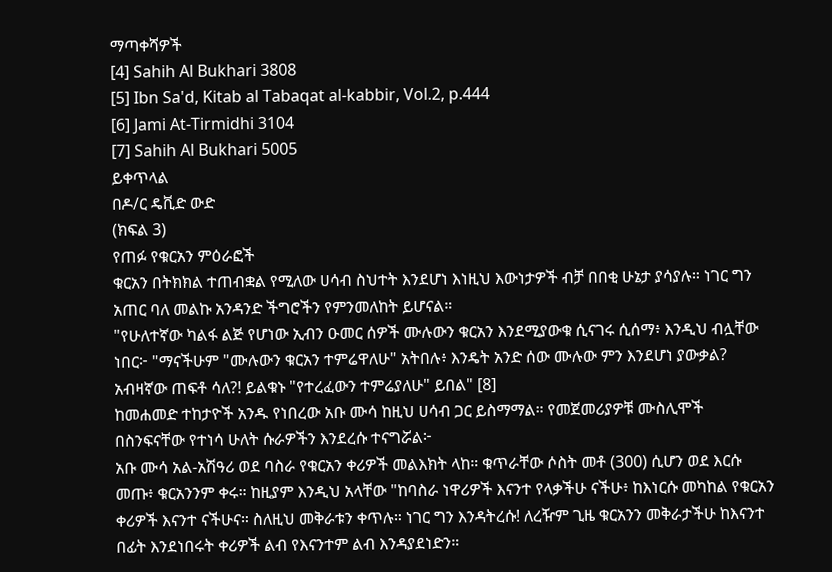ማጣቀሻዎች
[4] Sahih Al Bukhari 3808
[5] Ibn Sa'd, Kitab al Tabaqat al-kabbir, Vol.2, p.444
[6] Jami At-Tirmidhi 3104
[7] Sahih Al Bukhari 5005
ይቀጥላል
በዶ/ር ዴቪድ ውድ
(ክፍል 3)
የጠፉ የቁርአን ምዕራፎች
ቁርአን በትክክል ተጠብቋል የሚለው ሀሳብ ስህተት እንደሆነ እነዚህ እውነታዎች ብቻ በበቂ ሁኔታ ያሳያሉ። ነገር ግን አጠር ባለ መልኩ አንዳንድ ችግሮችን የምንመለከት ይሆናል።
"የሁለተኛው ካልፋ ልጅ የሆነው ኢብን ዑመር ሰዎች ሙሉውን ቁርአን እንደሚያውቁ ሲናገሩ ሲሰማ፥ እንዲህ ብሏቸው ነበር፦ "ማናችሁም "ሙሉውን ቁርአን ተምሬዋለሁ" አትበሉ፥ እንዴት አንድ ሰው ሙሉው ምን እንደሆነ ያውቃል? አብዛኛው ጠፍቶ ሳለ?! ይልቁኑ "የተረፈውን ተምሬያለሁ" ይበል" [8]
ከመሐመድ ተከታዮች አንዱ የነበረው አቡ ሙሳ ከዚህ ሀሳብ ጋር ይስማማል። የመጀመሪያዎቹ ሙስሊሞች በስንፍናቸው የተነሳ ሁለት ሱራዎችን እንደረሱ ተናግሯል፦
አቡ ሙሳ አል-አሽዓሪ ወደ ባስራ የቁርአን ቀሪዎች መልእክት ላከ። ቁጥራቸው ሶስት መቶ (300) ሲሆን ወደ እርሱ መጡ፥ ቁርአንንም ቀሩ። ከዚያም እንዲህ አላቸው "ከባስራ ነዋሪዎች እናንተ የላቃችሁ ናችሁ፥ ከእነርሱ መካከል የቁርአን ቀሪዎች እናንተ ናችሁና። ስለዚህ መቅራቱን ቀጥሉ። ነገር ግን እንዳትረሱ! ለረዥም ጊዜ ቁርአንን መቅራታችሁ ከእናንተ በፊት እንደነበሩት ቀሪዎች ልብ የእናንተም ልብ እንዳያደነድን።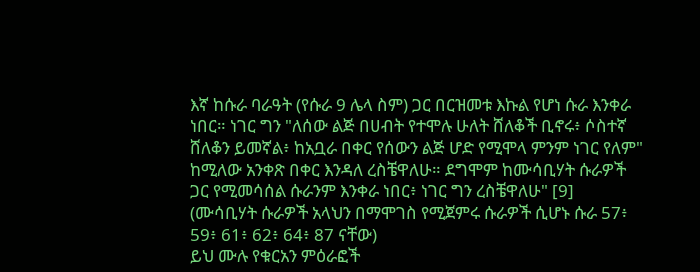እኛ ከሱራ ባራዓት (የሱራ 9 ሌላ ስም) ጋር በርዝመቱ እኩል የሆነ ሱራ እንቀራ ነበር። ነገር ግን "ለሰው ልጅ በሀብት የተሞሉ ሁለት ሸለቆች ቢኖሩ፥ ሶስተኛ ሸለቆን ይመኛል፥ ከአቧራ በቀር የሰውን ልጅ ሆድ የሚሞላ ምንም ነገር የለም" ከሚለው አንቀጽ በቀር እንዳለ ረስቼዋለሁ። ደግሞም ከሙሳቢሃት ሱራዎች ጋር የሚመሳሰል ሱራንም እንቀራ ነበር፥ ነገር ግን ረስቼዋለሁ" [9] (ሙሳቢሃት ሱራዎች አላህን በማሞገስ የሚጀምሩ ሱራዎች ሲሆኑ ሱራ 57፥ 59፥ 61፥ 62፥ 64፥ 87 ናቸው)
ይህ ሙሉ የቁርአን ምዕራፎች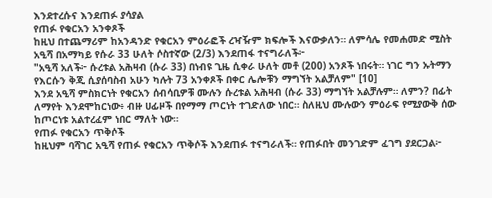እንደተረሱና እንደጠፉ ያሳያል
የጠፉ የቁርአን አንቀጾች
ከዚህ በተጨማሪም ከአንዳንድ የቁርአን ምዕራፎች ረዣዥም ክፍሎች እናውቃለን። ለምሳሌ የመሐመድ ሚስት አዒሻ በአማካይ የሱራ 33 ሁለት ሶስተኛው (2/3) እንደጠፋ ተናግራለች፦
"አዒሻ አለች፦ ሱረቱል አሕዛብ (ሱራ 33) በነብዩ ጊዜ ሲቀራ ሁለት መቶ (200) አንጾች ነበሩት። ነገር ግን ኡትማን የእርሱን ቅጂ ሲያሰባስብ አሁን ካሉት 73 አንቀጾች በቀር ሌሎቹን ማግኘት አልቻለም" [10]
እንደ አዒሻ ምስክርነት የቁርአን ሰብሳቢዎቹ ሙሉን ሱረቱል አሕዛብ (ሱራ 33) ማግኘት አልቻሉም። ለምን? በፊት ለማየት እንደሞከርነው፥ ብዙ ሀፊዞች በየማማ ጦርነት ተገድለው ነበር። ስለዚህ ሙሉውን ምዕራፍ የሚያውቅ ሰው ከጦርነቱ አልተረፈም ነበር ማለት ነው።
የጠፉ የቁርአን ጥቅሶች
ከዚህም ባሻገር አዒሻ የጠፉ የቁርአን ጥቅሶች እንደጠፉ ተናግራለች። የጠፉበት መንገድም ፈገግ ያደርጋል፦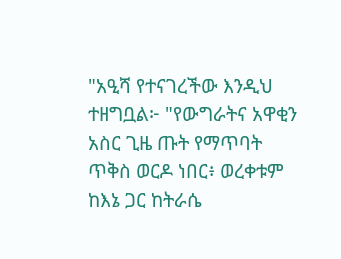"አዒሻ የተናገረችው እንዲህ ተዘግቧል፦ "የውግራትና አዋቂን አስር ጊዜ ጡት የማጥባት ጥቅስ ወርዶ ነበር፥ ወረቀቱም ከእኔ ጋር ከትራሴ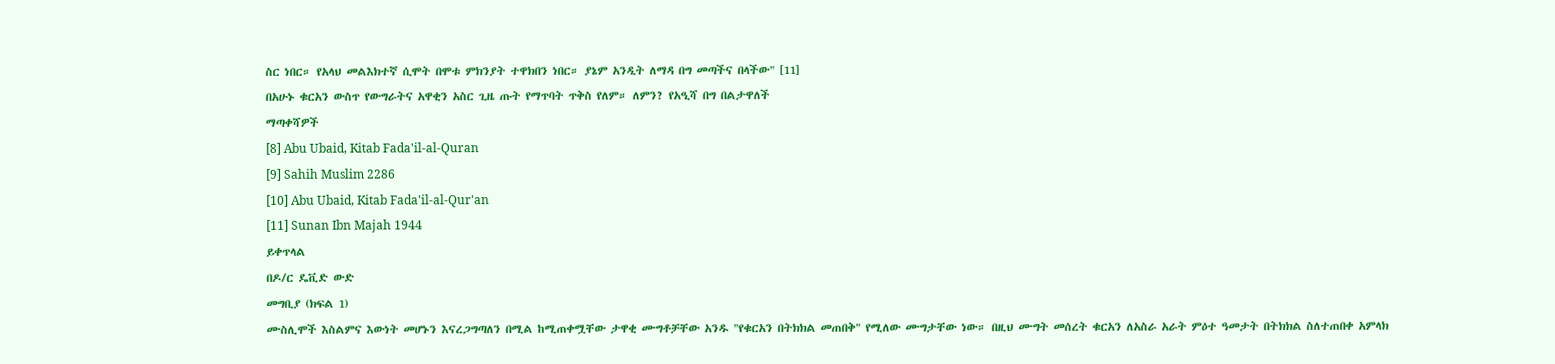ስር ነበር። የአላህ መልእክተኛ ሲሞት በሞቱ ምክንያት ተዋክበን ነበር። ያኔም አንዲት ለማዳ በግ መጣችና በላችው" [11]
በአሁኑ ቁርአን ውስጥ የውግራትና አዋቂን አስር ጊዜ ጡት የማጥባት ጥቅስ የለም። ለምን? የአዒሻ በግ በልታዋለች
ማጣቀሻዎች
[8] Abu Ubaid, Kitab Fada'il-al-Quran
[9] Sahih Muslim 2286
[10] Abu Ubaid, Kitab Fada'il-al-Qur'an
[11] Sunan Ibn Majah 1944
ይቀጥላል
በዶ/ር ዴቪድ ውድ
መግቢያ (ክፍል 1)
ሙስሊሞች እስልምና እውነት መሆኑን እናረጋግጣለን በሚል ከሚጠቀሟቸው ታዋቂ ሙግቶቻቸው አንዱ "የቁርአን በትክክል መጠበቅ" የሚለው ሙግታቸው ነው። በዚህ ሙግት መሰረት ቁርአን ለአስራ አራት ምዕተ ዓመታት በትክክል ስለተጠበቀ አምላክ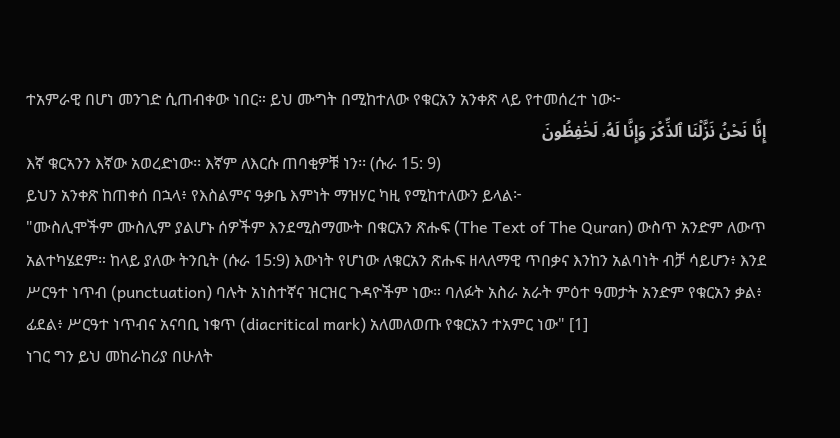ተአምራዊ በሆነ መንገድ ሲጠብቀው ነበር። ይህ ሙግት በሚከተለው የቁርአን አንቀጽ ላይ የተመሰረተ ነው፦
إِنَّا نَحْنُ نَزَّلْنَا ٱلذِّكْرَ وَإِنَّا لَهُۥ لَحَٰفِظُونَ
እኛ ቁርኣንን እኛው አወረድነው፡፡ እኛም ለእርሱ ጠባቂዎቹ ነን፡፡ (ሱራ 15: 9)
ይህን አንቀጽ ከጠቀሰ በኋላ፥ የእስልምና ዓቃቤ እምነት ማዝሃር ካዚ የሚከተለውን ይላል፦
"ሙስሊሞችም ሙስሊም ያልሆኑ ሰዎችም እንደሚስማሙት በቁርአን ጽሑፍ (The Text of The Quran) ውስጥ አንድም ለውጥ አልተካሄደም። ከላይ ያለው ትንቢት (ሱራ 15:9) እውነት የሆነው ለቁርአን ጽሑፍ ዘላለማዊ ጥበቃና እንከን አልባነት ብቻ ሳይሆን፥ እንደ ሥርዓተ ነጥብ (punctuation) ባሉት አነስተኛና ዝርዝር ጉዳዮችም ነው። ባለፉት አስራ አራት ምዕተ ዓመታት አንድም የቁርአን ቃል፥ ፊደል፥ ሥርዓተ ነጥብና አናባቢ ነቁጥ (diacritical mark) አለመለወጡ የቁርአን ተአምር ነው" [1]
ነገር ግን ይህ መከራከሪያ በሁለት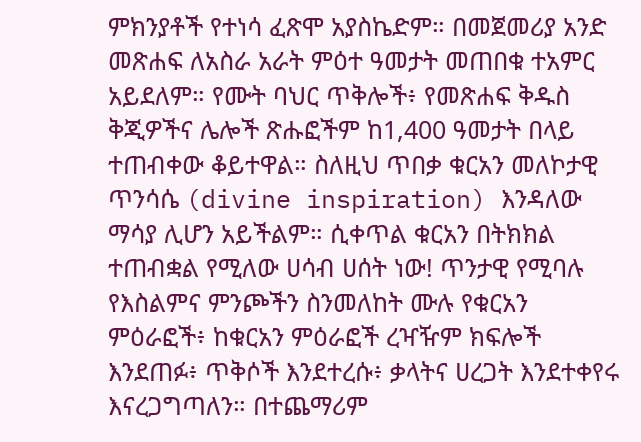ምክንያቶች የተነሳ ፈጽሞ አያስኬድም። በመጀመሪያ አንድ መጽሐፍ ለአስራ አራት ምዕተ ዓመታት መጠበቁ ተአምር አይደለም። የሙት ባህር ጥቅሎች፥ የመጽሐፍ ቅዱስ ቅጂዎችና ሌሎች ጽሑፎችም ከ1,400 ዓመታት በላይ ተጠብቀው ቆይተዋል። ስለዚህ ጥበቃ ቁርአን መለኮታዊ ጥንሳሴ (divine inspiration) እንዳለው ማሳያ ሊሆን አይችልም። ሲቀጥል ቁርአን በትክክል ተጠብቋል የሚለው ሀሳብ ሀሰት ነው! ጥንታዊ የሚባሉ የእስልምና ምንጮችን ስንመለከት ሙሉ የቁርአን ምዕራፎች፥ ከቁርአን ምዕራፎች ረዣዥም ክፍሎች እንደጠፉ፥ ጥቅሶች እንደተረሱ፥ ቃላትና ሀረጋት እንደተቀየሩ እናረጋግጣለን። በተጨማሪም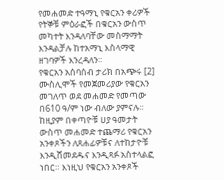የመሐመድ ተዓማኒ የቁርአን ቀሪዎች የትኞቹ ምዕራፎች በቁርአን ውስጥ መካተት እንዳለባቸው መስማማት እንዳልቻሉ ከተአማኒ እስላማዊ ዘገባዎች እንረዳለን።
የቁርአን አሰባሰብ ታሪክ በአጭሩ [2]
ሙስሊሞች የመጀመሪያው የቁርአን መገለጥ ወደ መሐመድ የመጣው በ610 ዓ/ም ነው ብለው ያምናሉ። ከዚያም በቀጣዮቹ ሀያ ዓመታት ውስጥ መሐመድ ተጨማሪ የቁርአን አንቀጾችን ለጸሐፊዎቹና ለተከታዮቹ እንዲሸመደዱና እንዲጻፉ አስተላልፎ ነበር። እነዚህ የቁርአን አንቀጾች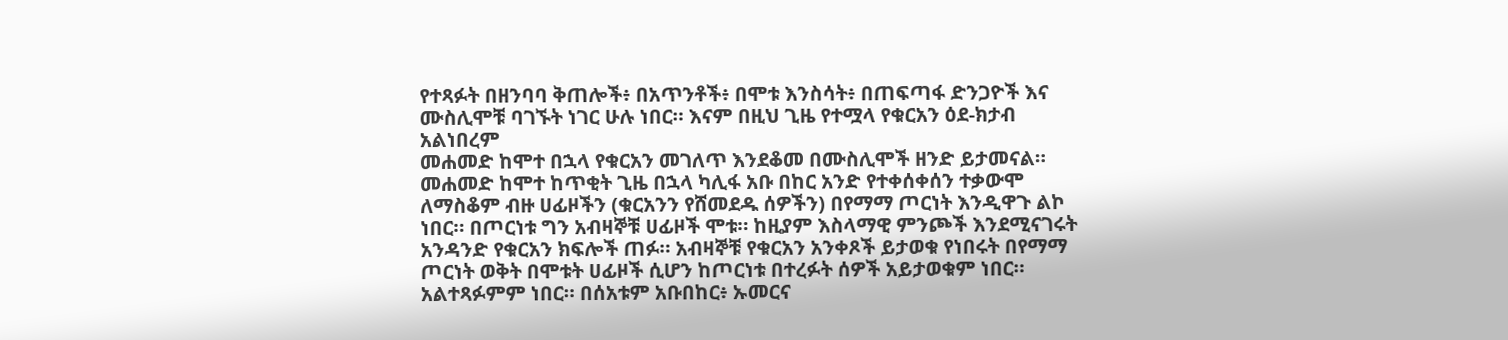የተጻፉት በዘንባባ ቅጠሎች፥ በአጥንቶች፥ በሞቱ እንስሳት፥ በጠፍጣፋ ድንጋዮች እና ሙስሊሞቹ ባገኙት ነገር ሁሉ ነበር። እናም በዚህ ጊዜ የተሟላ የቁርአን ዕደ-ክታብ አልነበረም
መሐመድ ከሞተ በኋላ የቁርአን መገለጥ እንደቆመ በሙስሊሞች ዘንድ ይታመናል። መሐመድ ከሞተ ከጥቂት ጊዜ በኋላ ካሊፋ አቡ በከር አንድ የተቀሰቀሰን ተቃውሞ ለማስቆም ብዙ ሀፊዞችን (ቁርአንን የሸመደዱ ሰዎችን) በየማማ ጦርነት እንዲዋጉ ልኮ ነበር። በጦርነቱ ግን አብዛኞቹ ሀፊዞች ሞቱ። ከዚያም እስላማዊ ምንጮች እንደሚናገሩት አንዳንድ የቁርአን ክፍሎች ጠፉ። አብዛኞቹ የቁርአን አንቀጾች ይታወቁ የነበሩት በየማማ ጦርነት ወቅት በሞቱት ሀፊዞች ሲሆን ከጦርነቱ በተረፉት ሰዎች አይታወቁም ነበር። አልተጻፉምም ነበር። በሰአቱም አቡበከር፥ ኡመርና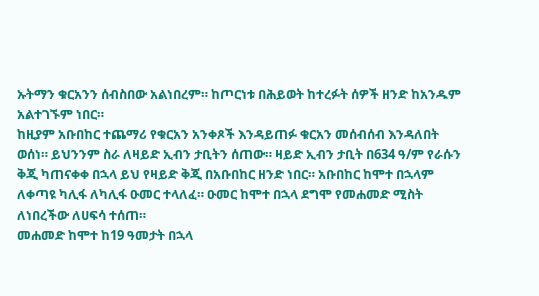ኡትማን ቁርአንን ሰብስበው አልነበረም። ከጦርነቱ በሕይወት ከተረፉት ሰዎች ዘንድ ከአንዱም አልተገኙም ነበር።
ከዚያም አቡበከር ተጨማሪ የቁርአን አንቀጾች እንዳይጠፉ ቁርአን መሰብሰብ እንዳለበት ወሰነ። ይህንንም ስራ ለዛይድ ኢብን ታቢትን ሰጠው። ዛይድ ኢብን ታቢት በ634 ዓ/ም የራሱን ቅጂ ካጠናቀቀ በኋላ ይህ የዛይድ ቅጂ በአቡበከር ዘንድ ነበር። አቡበከር ከሞተ በኋላም ለቀጣዩ ካሊፋ ለካሊፋ ዑመር ተላለፈ። ዑመር ከሞተ በኋላ ደግሞ የመሐመድ ሚስት ለነበረችው ለሀፍሳ ተሰጠ።
መሐመድ ከሞተ ከ19 ዓመታት በኋላ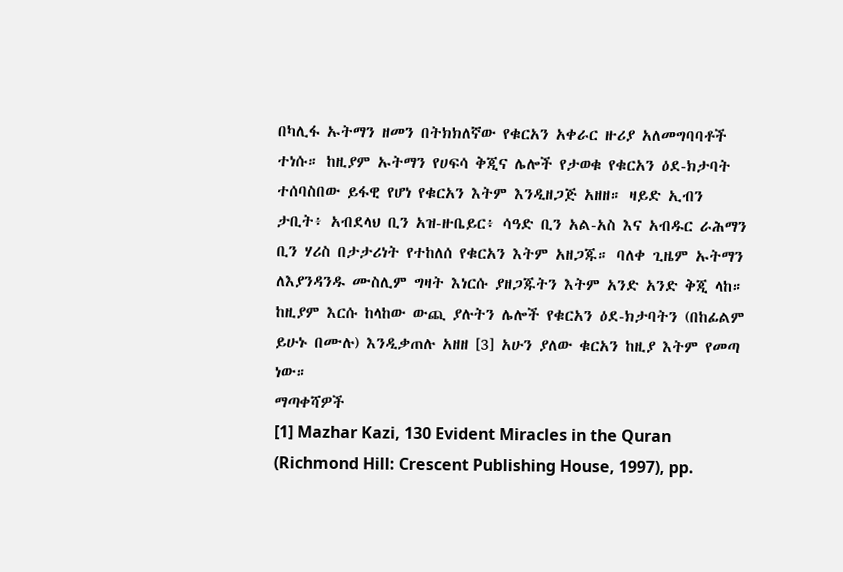በካሊፋ ኡትማን ዘመን በትክክለኛው የቁርአን አቀራር ዙሪያ አለመግባባቶች ተነሱ። ከዚያም ኡትማን የሀፍሳ ቅጂና ሌሎች የታወቁ የቁርአን ዕደ-ክታባት ተሰባስበው ይፋዊ የሆነ የቁርአን እትም እንዲዘጋጅ አዘዘ። ዛይድ ኢብን ታቢት፥ አብደላህ ቢን አዝ-ዙቤይር፥ ሳዓድ ቢን አል-አስ እና አብዱር ራሕማን ቢን ሃሪስ በታታሪነት የተከለሰ የቁርአን እትም አዘጋጁ። ባለቀ ጊዜም ኡትማን ለእያንዳንዱ ሙስሊም ግዛት እነርሱ ያዘጋጁትን እትም አንድ አንድ ቅጂ ላከ። ከዚያም እርሱ ከላከው ውጪ ያሉትን ሌሎች የቁርአን ዕደ-ክታባትን (በከፊልም ይሁኑ በሙሉ) እንዲቃጠሉ አዘዘ [3] አሁን ያለው ቁርአን ከዚያ እትም የመጣ ነው።
ማጣቀሻዎች
[1] Mazhar Kazi, 130 Evident Miracles in the Quran (Richmond Hill: Crescent Publishing House, 1997), pp.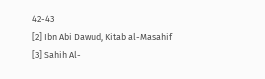42-43
[2] Ibn Abi Dawud, Kitab al-Masahif
[3] Sahih Al-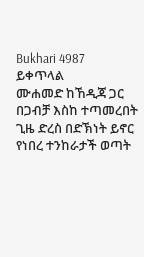Bukhari 4987
ይቀጥላል
ሙሐመድ ከኸዲጃ ጋር በጋብቻ እስከ ተጣመረበት ጊዜ ድረስ በድኽነት ይኖር የነበረ ተንከራታች ወጣት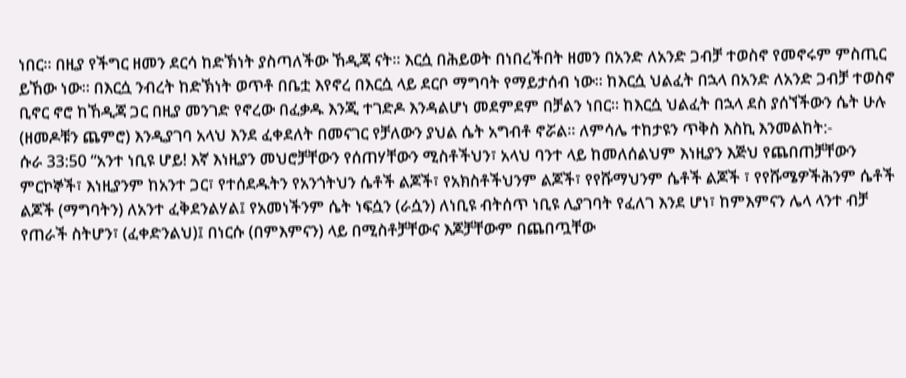ነበር። በዚያ የችግር ዘመን ደርሳ ከድኽነት ያስጣለችው ኸዲጃ ናት። እርሷ በሕይወት በነበረችበት ዘመን በአንድ ለአንድ ጋብቻ ተወስኖ የመኖሩም ምስጢር ይኸው ነው። በእርሷ ንብረት ከድኽነት ወጥቶ በቤቷ እየኖረ በእርሷ ላይ ደርቦ ማግባት የማይታሰብ ነው። ከእርሷ ህልፈት በኋላ በአንድ ለአንድ ጋብቻ ተወስኖ ቢኖር ኖሮ ከኸዲጃ ጋር በዚያ መንገድ የኖረው በፈቃዱ እንጂ ተገድዶ እንዳልሆነ መደምደም በቻልን ነበር። ከእርሷ ህልፈት በኋላ ደስ ያሰኘችውን ሴት ሁሉ (ዘመዶቹን ጨምሮ) እንዲያገባ አላህ እንደ ፈቀደለት በመናገር የቻለውን ያህል ሴት አግብቶ ኖሯል። ለምሳሌ ተከታዩን ጥቅስ እስኪ እንመልከት:-
ሱራ 33:50 “አንተ ነቢዩ ሆይ! እኛ እነዚያን መህሮቻቸውን የሰጠሃቸውን ሚስቶችህን፣ አላህ ባንተ ላይ ከመለሰልህም እነዚያን እጅህ የጨበጠቻቸውን ምርኮኞች፣ እነዚያንም ከአንተ ጋር፣ የተሰደዱትን የአንጎትህን ሴቶች ልጆች፣ የአክስቶችህንም ልጆች፣ የየሹማህንም ሴቶች ልጆች ፣ የየሹሜዎችሕንም ሴቶች ልጆች (ማግባትን) ለአንተ ፈቅደንልሃል፤ የአመነችንም ሴት ነፍሷን (ራሷን) ለነቢዩ ብትሰጥ ነቢዩ ሊያገባት የፈለገ እንደ ሆነ፣ ከምእምናን ሌላ ላንተ ብቻ የጠራች ስትሆን፣ (ፈቀድንልህ)፤ በነርሱ (በምእምናን) ላይ በሚስቶቻቸውና እጆቻቸውም በጨበጧቸው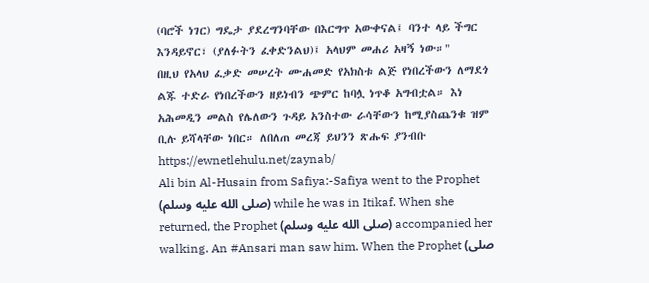(ባሮች ነገር) ግዴታ ያደረግንባቸው በእርግጥ አውቀናል፤ ባንተ ላይ ችግር እንዳይኖር፣ (ያለፉትን ፈቀድንልህ)፤ አላህም መሐሪ አዛኝ ነው።"
በዚህ የአላህ ፈቃድ መሠረት ሙሐመድ የአክስቱ ልጅ የነበረችውን ለማደጎ ልጁ ተድራ የነበረችውን ዘይነብን ጭምር ከባሏ ነጥቆ አግብቷል። እነ አሕመዲን መልስ የሌለውን ጉዳይ አንስተው ራሳቸውን ከሚያስጨንቁ ዝም ቢሉ ይሻላቸው ነበር። ለበለጠ መረጃ ይህንን ጽሑፍ ያንብቡ https://ewnetlehulu.net/zaynab/
Ali bin Al-Husain from Safiya:-Safiya went to the Prophet (صلى الله عليه وسلم) while he was in Itikaf. When she returned, the Prophet (صلى الله عليه وسلم) accompanied her walking. An #Ansari man saw him. When the Prophet (صلى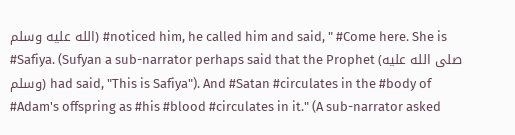الله عليه وسلم) #noticed him, he called him and said, " #Come here. She is #Safiya. (Sufyan a sub-narrator perhaps said that the Prophet (صلى الله عليه وسلم) had said, "This is Safiya"). And #Satan #circulates in the #body of #Adam's offspring as #his #blood #circulates in it." (A sub-narrator asked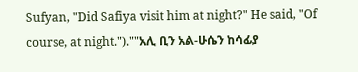Sufyan, "Did Safiya visit him at night?" He said, "Of course, at night.").""አሊ ቢን አል-ሁሴን ከሳፊያ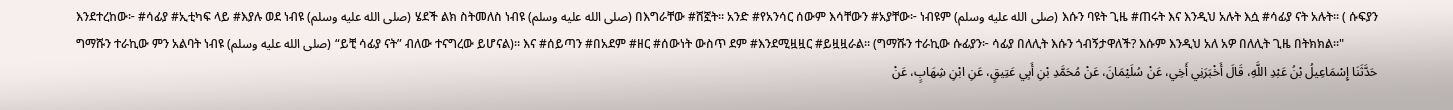እንደተረከው፦ #ሳፊያ #ኢቲካፍ ላይ #እያሉ ወደ ነብዩ (صلى الله عليه وسلم) ሄደች ልክ ስትመለስ ነብዩ (صلى الله عليه وسلم) በእግራቸው #ሸኟት። አንድ #የአንሳር ሰውም እሳቸውን #አያቸው፦ ነብዩም (صلى الله عليه وسلم) እሱን ባዩት ጊዜ #ጠሩት እና እንዲህ አሉት እሷ #ሳፊያ ናት አሉት። ( ሱፍያን ግማሹን ተራኪው ምን አልባት ነብዩ (صلى الله عليه وسلم) “ይቺ ሳፊያ ናት” ብለው ተናግረው ይሆናል)። እና #ሰይጣን #በአደም #ዘር #ሰውነት ውስጥ ደም #እንደሚዟዟር #ይዟዟራል። (ግማሹን ተራኪው ሱፊያን፦ ሳፊያ በለሊት እሱን ጎብኝታዋለች? እሱም እንዲህ አለ አዎ በለሊት ጊዜ በትክክል።"
حَدَّثَنَا إِسْمَاعِيلُ بْنُ عَبْدِ اللَّهِ، قَالَ أَخْبَرَنِي أَخِي، عَنْ سُلَيْمَانَ، عَنْ مُحَمَّدِ بْنِ أَبِي عَتِيقٍ، عَنِ ابْنِ شِهَابٍ، عَنْ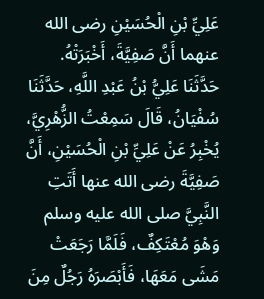عَلِيِّ بْنِ الْحُسَيْنِ رضى الله عنهما أَنَّ صَفِيَّةَ، أَخْبَرَتْهُ. حَدَّثَنَا عَلِيُّ بْنُ عَبْدِ اللَّهِ، حَدَّثَنَا سُفْيَانُ، قَالَ سَمِعْتُ الزُّهْرِيَّ، يُخْبِرُ عَنْ عَلِيِّ بْنِ الْحُسَيْنِ، أَنَّ صَفِيَّةَ رضى الله عنها أَتَتِ النَّبِيَّ صلى الله عليه وسلم وَهْوَ مُعْتَكِفٌ، فَلَمَّا رَجَعَتْ مَشَى مَعَهَا، فَأَبْصَرَهُ رَجُلٌ مِنَ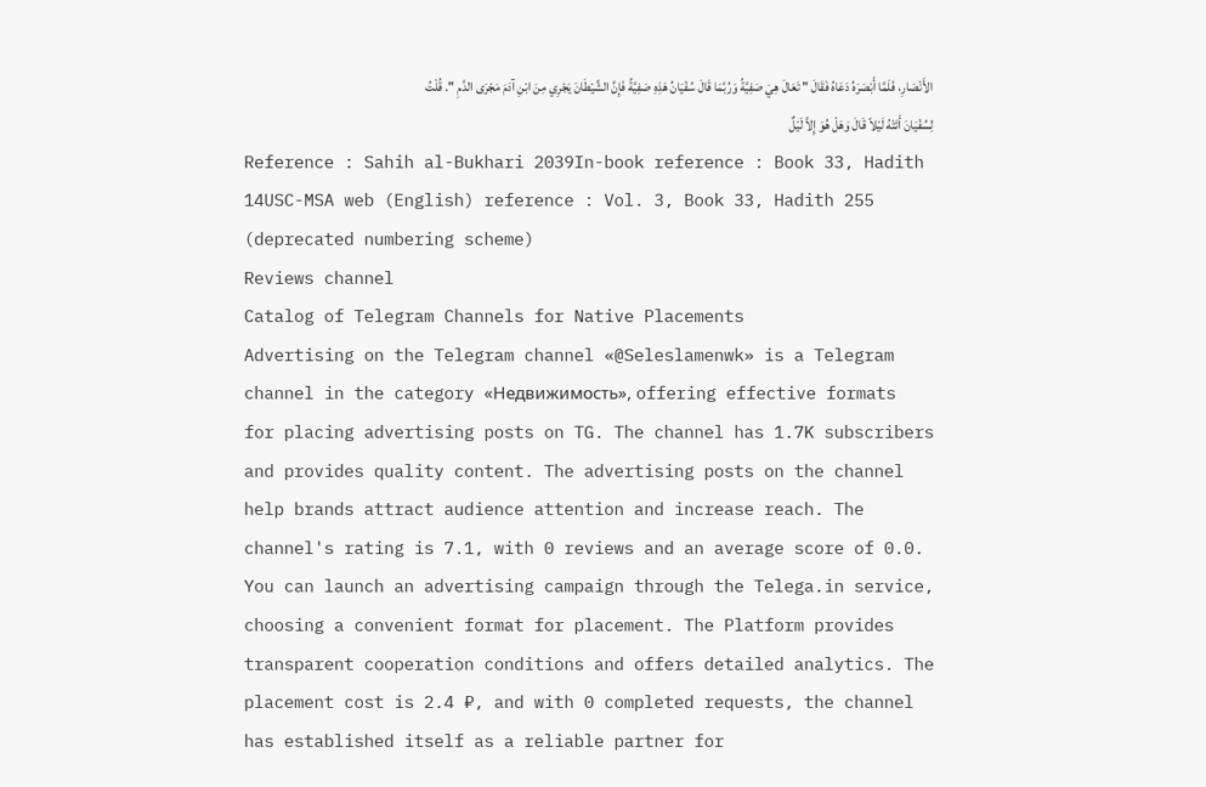الأَنْصَارِ، فَلَمَّا أَبْصَرَهُ دَعَاهُ فَقَالَ " تَعَالَ هِيَ صَفِيَّةُ وَرُبَّمَا قَالَ سُفْيَانُ هَذِهِ صَفِيَّةُ فَإِنَّ الشَّيْطَانَ يَجْرِي مِنَ ابْنِ آدَمَ مَجْرَى الدَّمِ ". قُلْتُ لِسُفْيَانَ أَتَتْهُ لَيْلاً قَالَ وَهَلْ هُوَ إِلاَّ لَيْلٌ
Reference : Sahih al-Bukhari 2039In-book reference : Book 33, Hadith 14USC-MSA web (English) reference : Vol. 3, Book 33, Hadith 255 (deprecated numbering scheme)
Reviews channel
Catalog of Telegram Channels for Native Placements
Advertising on the Telegram channel «@Seleslamenwk» is a Telegram channel in the category «Недвижимость», offering effective formats for placing advertising posts on TG. The channel has 1.7K subscribers and provides quality content. The advertising posts on the channel help brands attract audience attention and increase reach. The channel's rating is 7.1, with 0 reviews and an average score of 0.0.
You can launch an advertising campaign through the Telega.in service, choosing a convenient format for placement. The Platform provides transparent cooperation conditions and offers detailed analytics. The placement cost is 2.4 ₽, and with 0 completed requests, the channel has established itself as a reliable partner for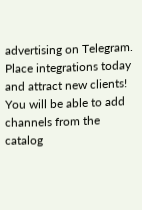advertising on Telegram. Place integrations today and attract new clients!
You will be able to add channels from the catalog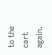to the cart again.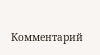Комментарий